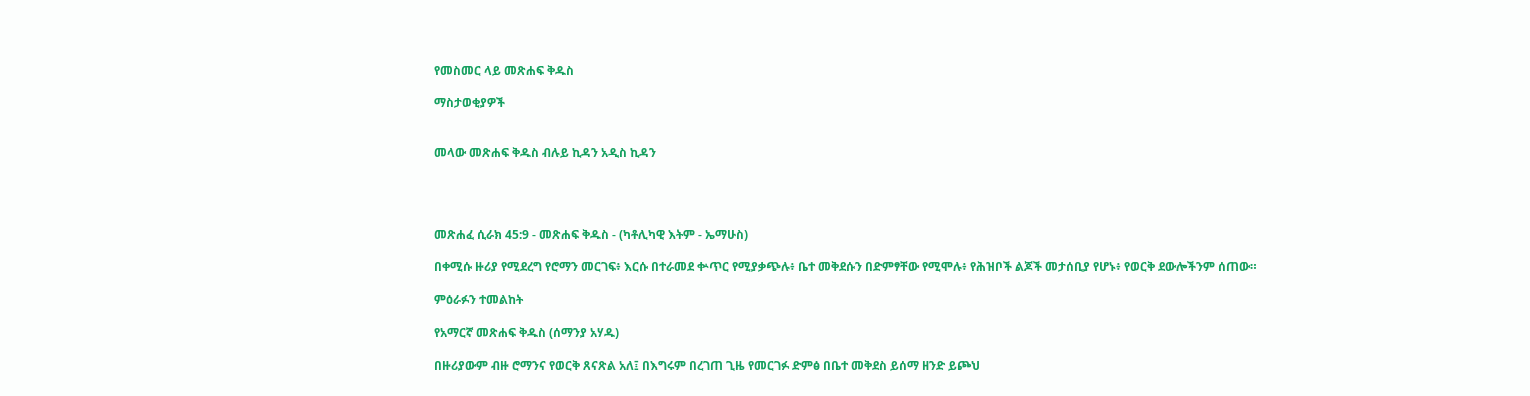የመስመር ላይ መጽሐፍ ቅዱስ

ማስታወቂያዎች


መላው መጽሐፍ ቅዱስ ብሉይ ኪዳን አዲስ ኪዳን




መጽሐፈ ሲራክ 45:9 - መጽሐፍ ቅዱስ - (ካቶሊካዊ እትም - ኤማሁስ)

በቀሚሱ ዙሪያ የሚደረግ የሮማን መርገፍ፥ እርሱ በተራመደ ቍጥር የሚያቃጭሉ፥ ቤተ መቅደሱን በድምፃቸው የሚሞሉ፥ የሕዝቦች ልጆች መታሰቢያ የሆኑ፥ የወርቅ ደውሎችንም ሰጠው።

ምዕራፉን ተመልከት

የአማርኛ መጽሐፍ ቅዱስ (ሰማንያ አሃዱ)

በዙሪያውም ብዙ ሮማንና የወርቅ ጸናጽል አለ፤ በእግሩም በረገጠ ጊዜ የመርገፉ ድምፅ በቤተ መቅደስ ይሰማ ዘንድ ይጮህ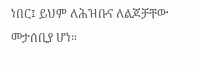ነበር፤ ይህም ለሕዝቡና ለልጆቻቸው መታሰቢያ ሆነ።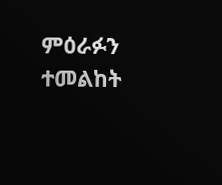ምዕራፉን ተመልከት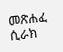መጽሐፈ ሲራክ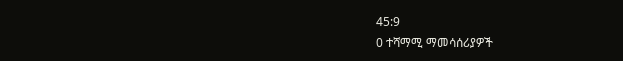45:9
0 ተሻማሚ ማመሳሰሪያዎች